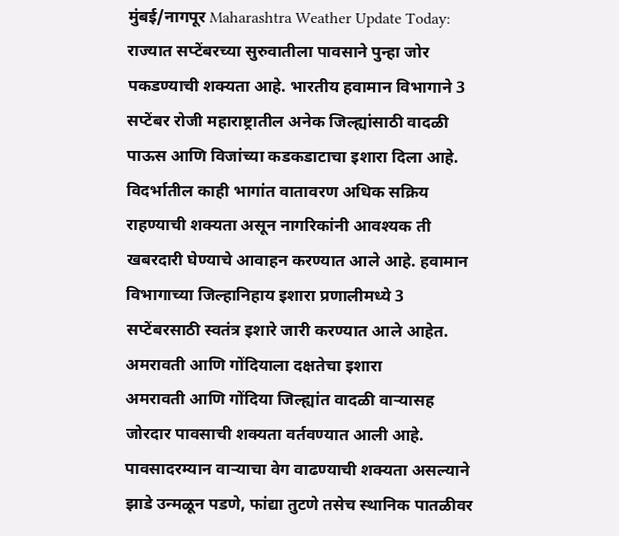मुंबई/नागपूर Maharashtra Weather Update Today: राज्यात सप्टेंबरच्या सुरुवातीला पावसाने पुन्हा जोर पकडण्याची शक्यता आहे. भारतीय हवामान विभागाने 3 सप्टेंबर रोजी महाराष्ट्रातील अनेक जिल्ह्यांसाठी वादळी पाऊस आणि विजांच्या कडकडाटाचा इशारा दिला आहे. विदर्भातील काही भागांत वातावरण अधिक सक्रिय राहण्याची शक्यता असून नागरिकांनी आवश्यक ती खबरदारी घेण्याचे आवाहन करण्यात आले आहे. हवामान विभागाच्या जिल्हानिहाय इशारा प्रणालीमध्ये 3 सप्टेंबरसाठी स्वतंत्र इशारे जारी करण्यात आले आहेत.
अमरावती आणि गोंदियाला दक्षतेचा इशारा
अमरावती आणि गोंदिया जिल्ह्यांत वादळी वाऱ्यासह जोरदार पावसाची शक्यता वर्तवण्यात आली आहे. पावसादरम्यान वाऱ्याचा वेग वाढण्याची शक्यता असल्याने झाडे उन्मळून पडणे, फांद्या तुटणे तसेच स्थानिक पातळीवर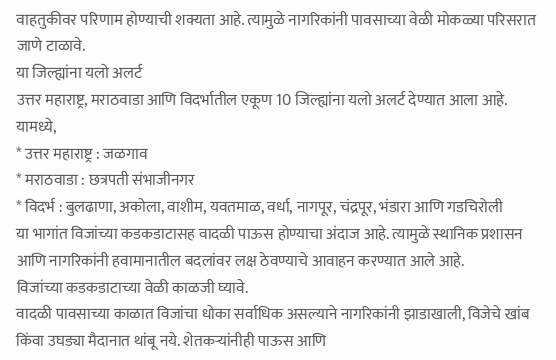वाहतुकीवर परिणाम होण्याची शक्यता आहे. त्यामुळे नागरिकांनी पावसाच्या वेळी मोकळ्या परिसरात जाणे टाळावे.
या जिल्ह्यांना यलो अलर्ट
उत्तर महाराष्ट्र, मराठवाडा आणि विदर्भातील एकूण 10 जिल्ह्यांना यलो अलर्ट देण्यात आला आहे. यामध्ये,
* उत्तर महाराष्ट्र : जळगाव
* मराठवाडा : छत्रपती संभाजीनगर
* विदर्भ : बुलढाणा, अकोला, वाशीम, यवतमाळ, वर्धा, नागपूर, चंद्रपूर, भंडारा आणि गडचिरोली
या भागांत विजांच्या कडकडाटासह वादळी पाऊस होण्याचा अंदाज आहे. त्यामुळे स्थानिक प्रशासन आणि नागरिकांनी हवामानातील बदलांवर लक्ष ठेवण्याचे आवाहन करण्यात आले आहे.
विजांच्या कडकडाटाच्या वेळी काळजी घ्यावे.
वादळी पावसाच्या काळात विजांचा धोका सर्वाधिक असल्याने नागरिकांनी झाडाखाली, विजेचे खांब किंवा उघड्या मैदानात थांबू नये. शेतकऱ्यांनीही पाऊस आणि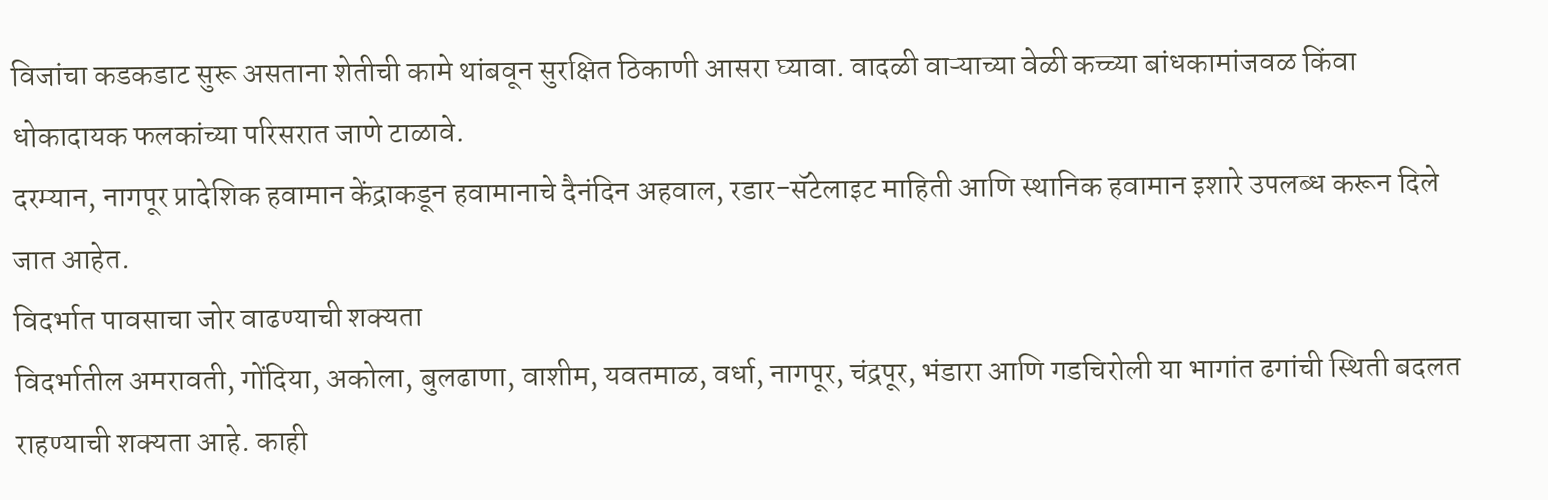विजांचा कडकडाट सुरू असताना शेतीची कामे थांबवून सुरक्षित ठिकाणी आसरा घ्यावा. वादळी वाऱ्याच्या वेळी कच्च्या बांधकामांजवळ किंवा धोकादायक फलकांच्या परिसरात जाणे टाळावे.
दरम्यान, नागपूर प्रादेशिक हवामान केंद्राकडून हवामानाचे दैनंदिन अहवाल, रडार-सॅटेलाइट माहिती आणि स्थानिक हवामान इशारे उपलब्ध करून दिले जात आहेत.
विदर्भात पावसाचा जोर वाढण्याची शक्यता
विदर्भातील अमरावती, गोंदिया, अकोला, बुलढाणा, वाशीम, यवतमाळ, वर्धा, नागपूर, चंद्रपूर, भंडारा आणि गडचिरोली या भागांत ढगांची स्थिती बदलत राहण्याची शक्यता आहे. काही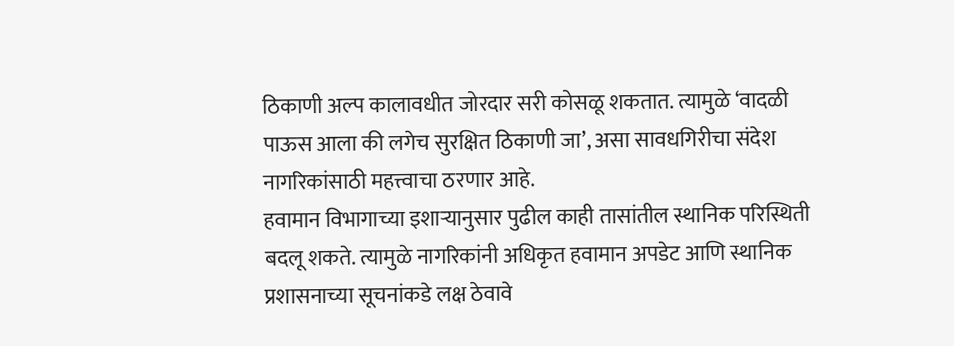ठिकाणी अल्प कालावधीत जोरदार सरी कोसळू शकतात. त्यामुळे ‘वादळी पाऊस आला की लगेच सुरक्षित ठिकाणी जा’, असा सावधगिरीचा संदेश नागरिकांसाठी महत्त्वाचा ठरणार आहे.
हवामान विभागाच्या इशाऱ्यानुसार पुढील काही तासांतील स्थानिक परिस्थिती बदलू शकते. त्यामुळे नागरिकांनी अधिकृत हवामान अपडेट आणि स्थानिक प्रशासनाच्या सूचनांकडे लक्ष ठेवावे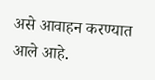असे आवाहन करण्यात आले आहे.